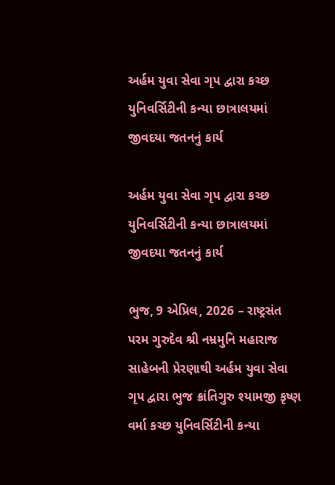અર્હમ યુવા સેવા ગૃપ દ્વારા કચ્છ યુનિવર્સિટીની કન્યા છાત્રાલયમાં જીવદયા જતનનું કાર્ય

અર્હમ યુવા સેવા ગૃપ દ્વારા કચ્છ યુનિવર્સિટીની કન્યા છાત્રાલયમાં જીવદયા જતનનું કાર્ય

ભુજ, 9 એપ્રિલ, 2026 – રાષ્ટ્રસંત પરમ ગુરુદેવ શ્રી નમ્રમુનિ મહારાજ સાહેબની પ્રેરણાથી અર્હમ યુવા સેવા ગૃપ દ્વારા ભુજ ક્રાંતિગુરુ શ્યામજી કૃષ્ણ વર્મા કચ્છ યુનિવર્સિટીની કન્યા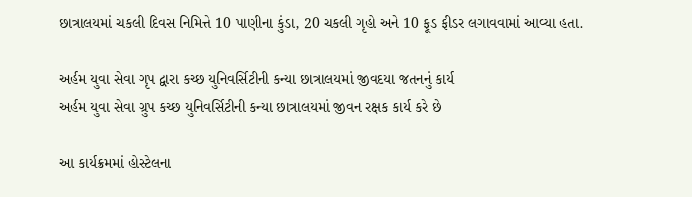છાત્રાલયમાં ચકલી દિવસ નિમિત્તે 10 પાણીના કુંડા, 20 ચકલી ગૃહો અને 10 ફૂડ ફીડર લગાવવામાં આવ્યા હતા.

અર્હમ યુવા સેવા ગૃપ દ્વારા કચ્છ યુનિવર્સિટીની કન્યા છાત્રાલયમાં જીવદયા જતનનું કાર્ય
અર્હમ યુવા સેવા ગ્રુપ કચ્છ યુનિવર્સિટીની કન્યા છાત્રાલયમાં જીવન રક્ષક કાર્ય કરે છે

આ કાર્યક્રમમાં હોસ્ટેલના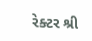રેક્ટર શ્રી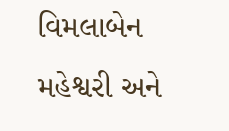વિમલાબેન મહેશ્વરી અને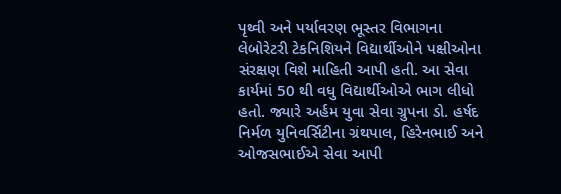પૃથ્વી અને પર્યાવરણ ભૂસ્તર વિભાગના લેબોરેટરી ટેકનિશિયને વિદ્યાર્થીઓને પક્ષીઓના સંરક્ષણ વિશે માહિતી આપી હતી. આ સેવા કાર્યમાં 50 થી વધુ વિદ્યાર્થીઓએ ભાગ લીધો હતો. જ્યારે અર્હમ યુવા સેવા ગ્રુપના ડો. હર્ષદ નિર્મળ યુનિવર્સિટીના ગ્રંથપાલ, હિરેનભાઈ અને ઓજસભાઈએ સેવા આપી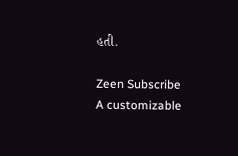હતી.

Zeen Subscribe
A customizable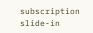subscription slide-in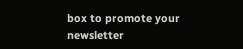box to promote your newsletter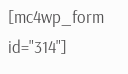[mc4wp_form id="314"]